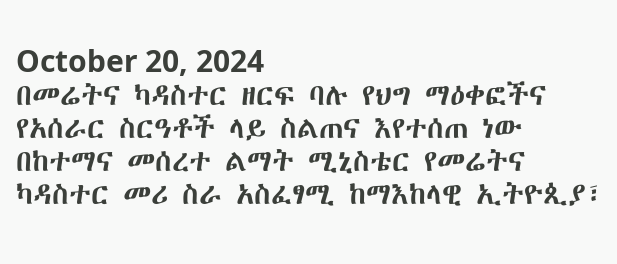October 20, 2024
በመሬትና ካዳስተር ዘርፍ ባሉ የህግ ማዕቀፎችና የአሰራር ስርዓቶች ላይ ስልጠና እየተሰጠ ነው
በከተማና መሰረተ ልማት ሚኒስቴር የመሬትና ካዳስተር መሪ ስራ አስፈፃሚ ከማእከላዊ ኢትዮጲያ፣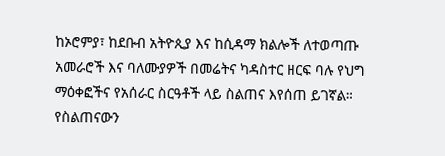ከኦሮምያ፣ ከደቡብ አትዮጲያ እና ከሲዳማ ክልሎች ለተወጣጡ አመራሮች እና ባለሙያዎች በመሬትና ካዳስተር ዘርፍ ባሉ የህግ ማዕቀፎችና የአሰራር ስርዓቶች ላይ ስልጠና እየሰጠ ይገኛል። የስልጠናውን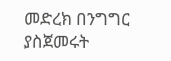መድረክ በንግግር ያስጀመሩት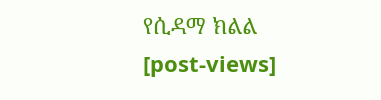የሲዳማ ክልል
[post-views]